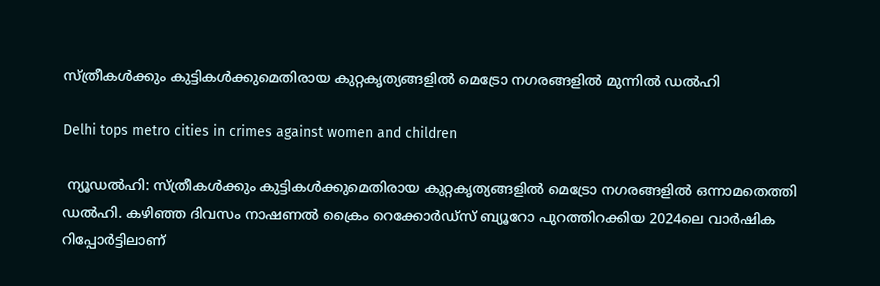സ്ത്രീകൾക്കും കുട്ടികൾക്കുമെതിരായ കുറ്റകൃത്യങ്ങളിൽ മെട്രോ നഗരങ്ങളിൽ മുന്നിൽ ഡൽഹി

Delhi tops metro cities in crimes against women and children

 ന്യൂഡൽഹി: സ്ത്രീകൾക്കും കുട്ടികൾക്കുമെതിരായ കുറ്റകൃത്യങ്ങളിൽ മെട്രോ നഗരങ്ങളിൽ ഒന്നാമതെത്തി ഡൽഹി. കഴിഞ്ഞ ദിവസം നാഷണൽ ക്രൈം റെക്കോർഡ്സ് ബ്യൂറോ പുറത്തിറക്കിയ 2024ലെ വാർഷിക റിപ്പോർട്ടിലാണ്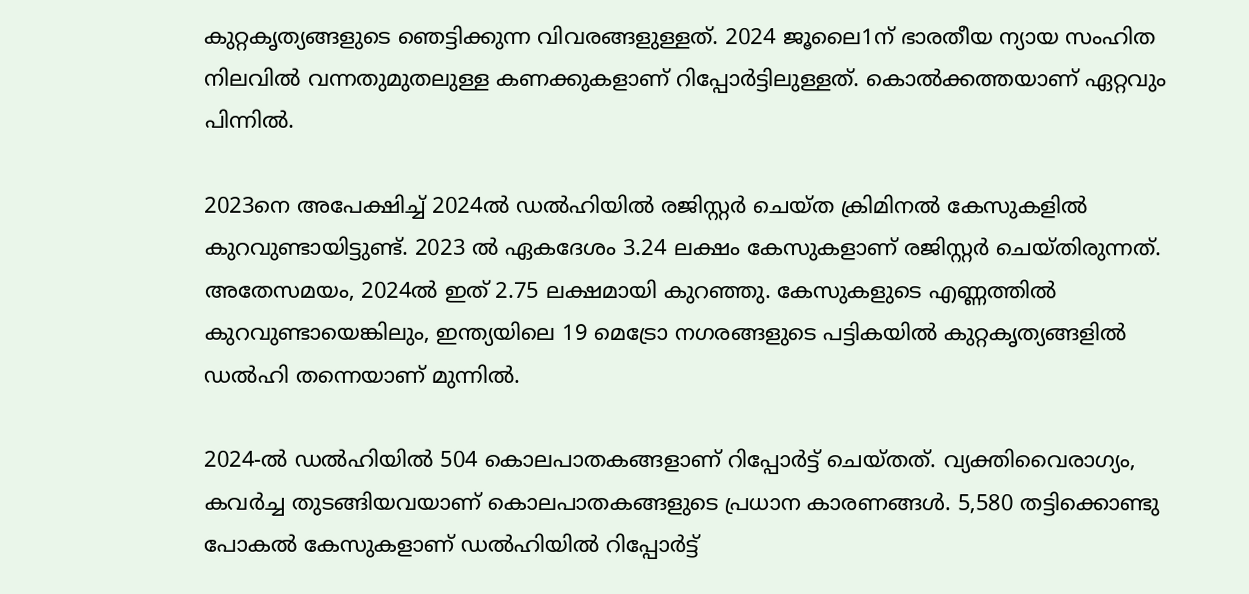കുറ്റകൃത്യങ്ങളുടെ ഞെട്ടിക്കുന്ന വിവരങ്ങളുള്ളത്. 2024 ജൂലൈ1ന് ഭാരതീയ ന്യായ സംഹിത നിലവിൽ വന്നതുമുതലുള്ള കണക്കുകളാണ് റിപ്പോർട്ടിലുള്ളത്. കൊൽക്കത്തയാണ് ഏറ്റവും പിന്നിൽ.

2023നെ അപേക്ഷിച്ച് 2024ൽ ഡൽഹിയിൽ രജിസ്റ്റർ ചെയ്ത ക്രിമിനൽ കേസുകളിൽ കുറവുണ്ടായിട്ടുണ്ട്. 2023 ൽ ഏകദേശം 3.24 ലക്ഷം കേസുകളാണ് രജിസ്റ്റർ ചെയ്തിരുന്നത്. അതേസമയം, 2024ൽ ഇത് 2.75 ലക്ഷമായി കുറഞ്ഞു. കേസുകളുടെ എണ്ണത്തിൽ കുറവുണ്ടായെങ്കിലും, ഇന്ത്യയിലെ 19 മെട്രോ നഗരങ്ങളുടെ പട്ടികയിൽ കുറ്റകൃത്യങ്ങളിൽ ഡൽഹി തന്നെയാണ് മുന്നിൽ.

2024-ൽ ഡൽഹിയിൽ 504 കൊലപാതകങ്ങളാണ് റിപ്പോർട്ട് ചെയ്തത്. വ്യക്തിവൈരാഗ്യം, കവർച്ച തുടങ്ങിയവയാണ് കൊലപാതകങ്ങളുടെ പ്രധാന കാരണങ്ങൾ. 5,580 തട്ടിക്കൊണ്ടു പോകൽ കേസുകളാണ് ഡൽഹിയിൽ റിപ്പോർട്ട്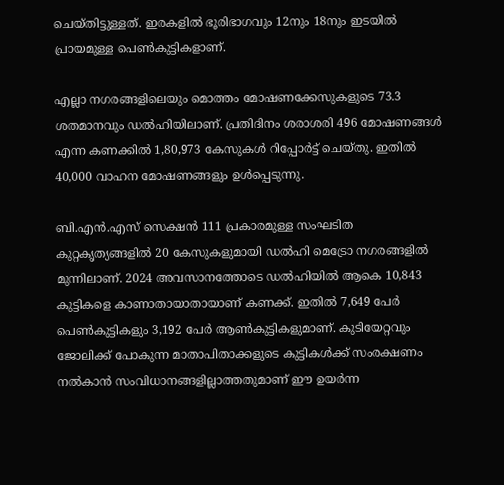ചെയ്തിട്ടുള്ളത്. ഇരകളിൽ ഭൂരിഭാഗവും 12നും 18നും ഇടയിൽ പ്രായമുള്ള പെൺകുട്ടികളാണ്.

എല്ലാ നഗരങ്ങളിലെയും മൊത്തം മോഷണക്കേസുകളുടെ 73.3 ശതമാനവും ഡൽഹിയിലാണ്. പ്രതിദിനം ശരാശരി 496 മോഷണങ്ങൾ എന്ന കണക്കിൽ 1,80,973 കേസുകൾ റിപ്പോർട്ട് ചെയ്തു. ഇതിൽ 40,000 വാഹന മോഷണങ്ങളും ഉൾപ്പെടുന്നു.

ബി.എൻ.എസ് സെക്ഷൻ 111 പ്രകാരമുള്ള സംഘടിത കുറ്റകൃത്യങ്ങളിൽ 20 കേസുകളുമായി ഡൽഹി മെട്രോ നഗരങ്ങളിൽ മുന്നിലാണ്. 2024 അവസാനത്തോടെ ഡൽഹിയിൽ ആകെ 10,843 കുട്ടികളെ കാണാതായാതായാണ് കണക്ക്. ഇതിൽ 7,649 പേർ പെൺകുട്ടികളും 3,192 പേർ ആൺകുട്ടികളുമാണ്. കുടിയേറ്റവും ജോലിക്ക് പോകുന്ന മാതാപിതാക്കളുടെ കുട്ടികൾക്ക് സംരക്ഷണം നൽകാൻ സംവിധാനങ്ങളില്ലാത്തതുമാണ് ഈ ഉയർന്ന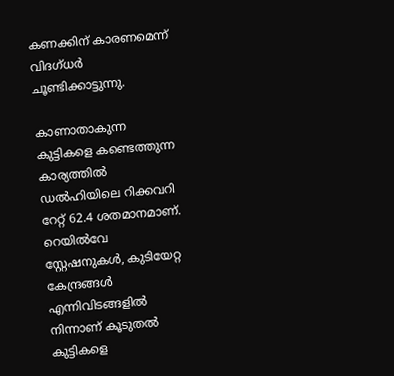കണക്കിന് കാരണമെന്ന് വിദഗ്ധർ ചൂണ്ടിക്കാട്ടുന്നു.

കാണാതാകുന്ന കുട്ടികളെ കണ്ടെത്തുന്ന കാര്യത്തിൽ ഡൽഹിയിലെ റിക്കവറി റേറ്റ് 62.4 ശതമാനമാണ്. റെയിൽവേ സ്റ്റേഷനുകൾ, കുടിയേറ്റ കേന്ദ്രങ്ങൾ എന്നിവിടങ്ങളിൽ നിന്നാണ് കൂടുതൽ കുട്ടികളെ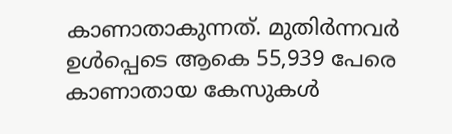കാണാതാകുന്നത്. മുതിർന്നവർ ഉൾപ്പെടെ ആകെ 55,939 പേരെ കാണാതായ കേസുകൾ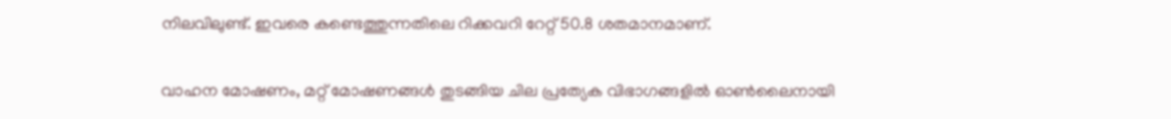നിലവിലുണ്ട്. ഇവരെ കണ്ടെത്തുന്നതിലെ റിക്കവറി റേറ്റ് 50.8 ശതമാനമാണ്.

വാഹന മോഷണം, മറ്റ് മോഷണങ്ങൾ തുടങ്ങിയ ചില പ്രത്യേക വിഭാഗങ്ങളിൽ ഓൺലൈനായി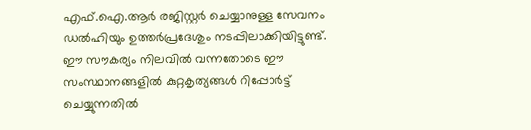എഫ്‌.ഐ.ആർ രജിസ്റ്റർ ചെയ്യാനുള്ള സേവനം ഡൽഹിയും ഉത്തർപ്രദേശും നടപ്പിലാക്കിയിട്ടുണ്ട്. ഈ സൗകര്യം നിലവിൽ വന്നതോടെ ഈ സംസ്ഥാനങ്ങളിൽ കുറ്റകൃത്യങ്ങൾ റിപ്പോർട്ട് ചെയ്യുന്നതിൽ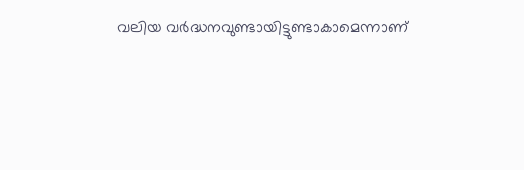വലിയ വർദ്ധനവുണ്ടായിട്ടുണ്ടാകാമെന്നാണ്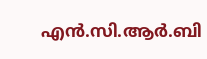എൻ.സി.ആർ.ബി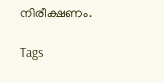നിരീക്ഷണം.

Tags